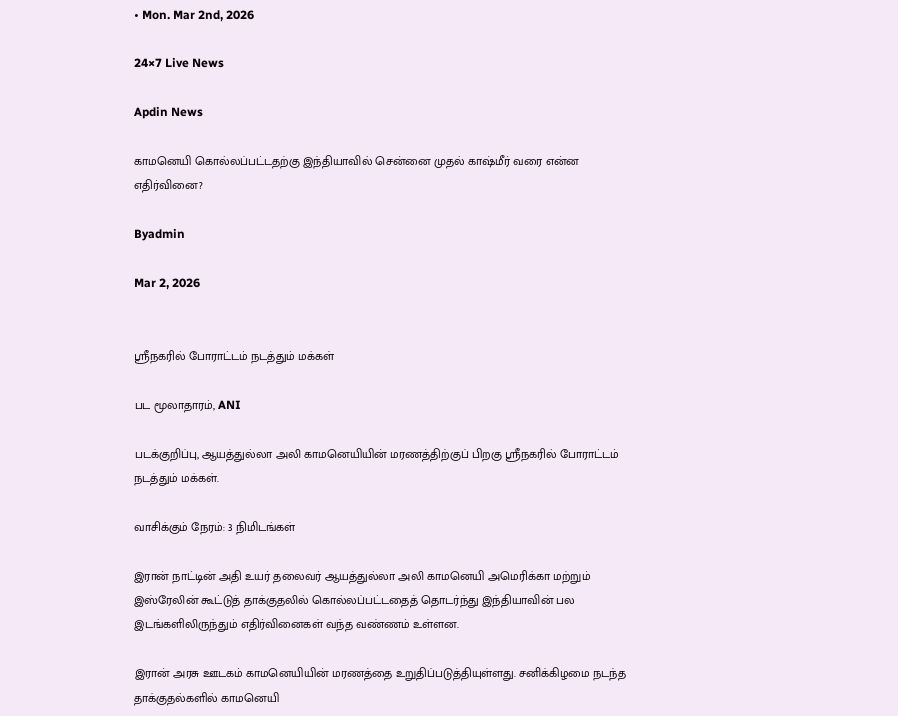• Mon. Mar 2nd, 2026

24×7 Live News

Apdin News

காமனெயி கொல்லப்பட்டதற்கு இந்தியாவில் சென்னை முதல் காஷ்மீர் வரை என்ன எதிர்வினை?

Byadmin

Mar 2, 2026


ஸ்ரீநகரில் போராட்டம் நடத்தும் மக்கள்

பட மூலாதாரம், ANI

படக்குறிப்பு, ஆயத்துல்லா அலி காமனெயியின் மரணத்திற்குப் பிறகு ஸ்ரீநகரில் போராட்டம் நடத்தும் மக்கள்.

வாசிக்கும் நேரம்: 3 நிமிடங்கள்

இரான் நாட்டின் அதி உயர் தலைவர் ஆயத்துல்லா அலி காமனெயி அமெரிக்கா மற்றும் இஸ்ரேலின் கூட்டுத் தாக்குதலில் கொல்லப்பட்டதைத் தொடர்ந்து இந்தியாவின் பல இடங்களிலிருந்தும் எதிர்வினைகள் வந்த வண்ணம் உள்ளன.

இரான் அரசு ஊடகம் காமனெயியின் மரணத்தை உறுதிப்படுத்தியுள்ளது. சனிக்கிழமை நடந்த தாக்குதல்களில் காமனெயி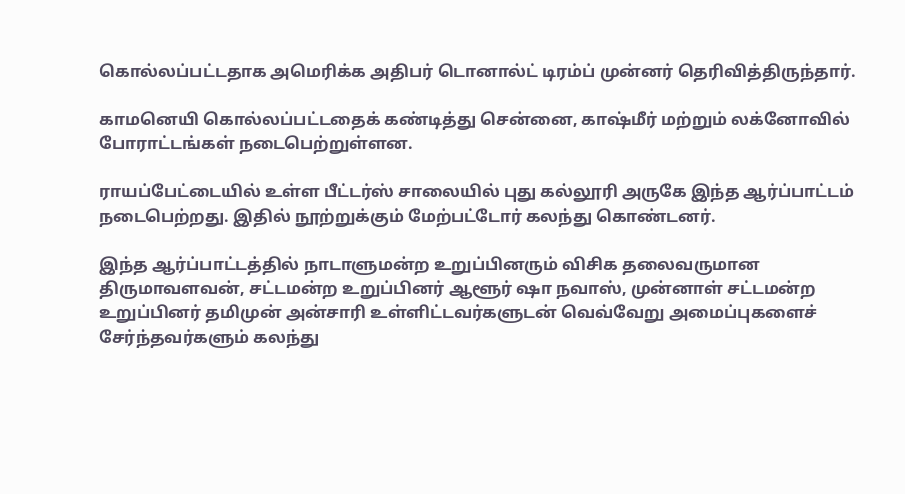கொல்லப்பட்டதாக அமெரிக்க அதிபர் டொனால்ட் டிரம்ப் முன்னர் தெரிவித்திருந்தார்.

காமனெயி கொல்லப்பட்டதைக் கண்டித்து சென்னை, காஷ்மீர் மற்றும் லக்னோவில் போராட்டங்கள் நடைபெற்றுள்ளன.

ராயப்பேட்டையில் உள்ள பீட்டர்ஸ் சாலையில் புது கல்லூரி அருகே இந்த ஆர்ப்பாட்டம் நடைபெற்றது. இதில் நூற்றுக்கும் மேற்பட்டோர் கலந்து கொண்டனர்.

இந்த ஆர்ப்பாட்டத்தில் நாடாளுமன்ற உறுப்பினரும் விசிக தலைவருமான திருமாவளவன், சட்டமன்ற உறுப்பினர் ஆளூர் ஷா நவாஸ், முன்னாள் சட்டமன்ற உறுப்பினர் தமிமுன் அன்சாரி உள்ளிட்டவர்களுடன் வெவ்வேறு அமைப்புகளைச் சேர்ந்தவர்களும் கலந்து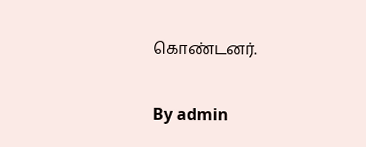கொண்டனர்.

By admin